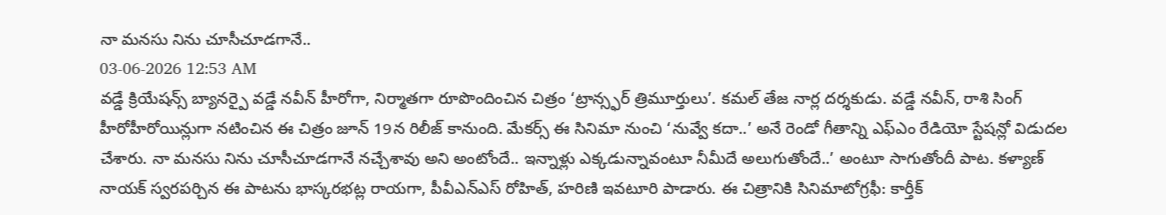నా మనసు నిను చూసీచూడగానే..
03-06-2026 12:53 AM
వడ్డే క్రియేషన్స్ బ్యానర్పై వడ్డే నవీన్ హీరోగా, నిర్మాతగా రూపొందించిన చిత్రం ‘ట్రాన్స్ఫర్ త్రిమూర్తులు’. కమల్ తేజ నార్ల దర్శకుడు. వడ్డే నవీన్, రాశి సింగ్ హీరోహీరోయిన్లుగా నటించిన ఈ చిత్రం జూన్ 19న రిలీజ్ కానుంది. మేకర్స్ ఈ సినిమా నుంచి ‘నువ్వే కదా..’ అనే రెండో గీతాన్ని ఎఫ్ఎం రేడియో స్టేషన్లో విడుదల చేశారు. నా మనసు నిను చూసీచూడగానే నచ్చేశావు అని అంటోందే.. ఇన్నాళ్లు ఎక్కడున్నావంటూ నీమీదే అలుగుతోందే..’ అంటూ సాగుతోందీ పాట. కళ్యాణ్ నాయక్ స్వరపర్చిన ఈ పాటను భాస్కరభట్ల రాయగా, పీవీఎన్ఎస్ రోహిత్, హరిణి ఇవటూరి పాడారు. ఈ చిత్రానికి సినిమాటోగ్రఫీ: కార్తీక్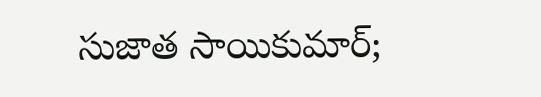సుజాత సాయికుమార్;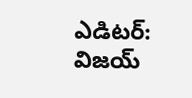ఎడిటర్: విజయ్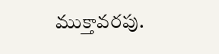ముక్తావరపు.